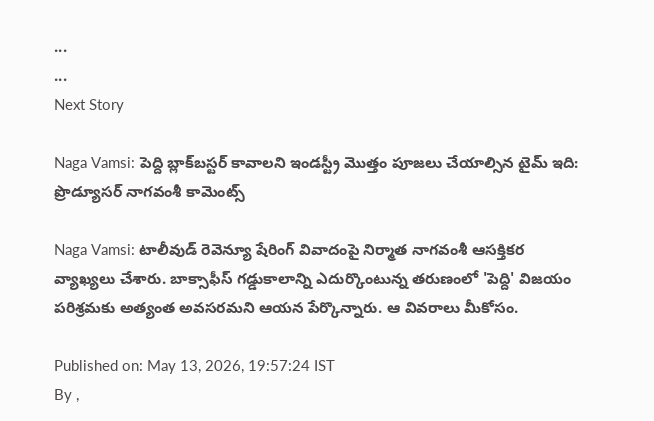...
...
Next Story

Naga Vamsi: పెద్ది బ్లాక్‌బస్టర్ కావాలని ఇండస్ట్రీ మొత్తం పూజలు చేయాల్సిన టైమ్ ఇది: ప్రొడ్యూసర్ నాగవంశీ కామెంట్స్

Naga Vamsi: టాలీవుడ్ రెవెన్యూ షేరింగ్ వివాదంపై నిర్మాత నాగవంశీ ఆసక్తికర వ్యాఖ్యలు చేశారు. బాక్సాఫీస్ గడ్డుకాలాన్ని ఎదుర్కొంటున్న తరుణంలో 'పెద్ది' విజయం పరిశ్రమకు అత్యంత అవసరమని ఆయన పేర్కొన్నారు. ఆ వివరాలు మీకోసం.

Published on: May 13, 2026, 19:57:24 IST
By ,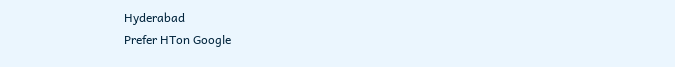Hyderabad
Prefer HTon Google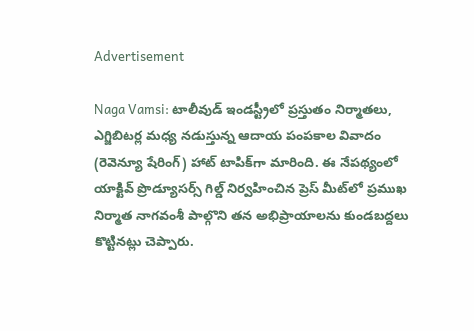Advertisement

Naga Vamsi: టాలీవుడ్ ఇండస్ట్రీలో ప్రస్తుతం నిర్మాతలు, ఎగ్జిబిటర్ల మధ్య నడుస్తున్న ఆదాయ పంపకాల వివాదం (రెవెన్యూ షేరింగ్) హాట్ టాపిక్‌గా మారింది. ఈ నేపథ్యంలో యాక్టివ్ ప్రొడ్యూసర్స్ గిల్డ్ నిర్వహించిన ప్రెస్ మీట్‌లో ప్రముఖ నిర్మాత నాగవంశీ పాల్గొని తన అభిప్రాయాలను కుండబద్దలు కొట్టినట్లు చెప్పారు.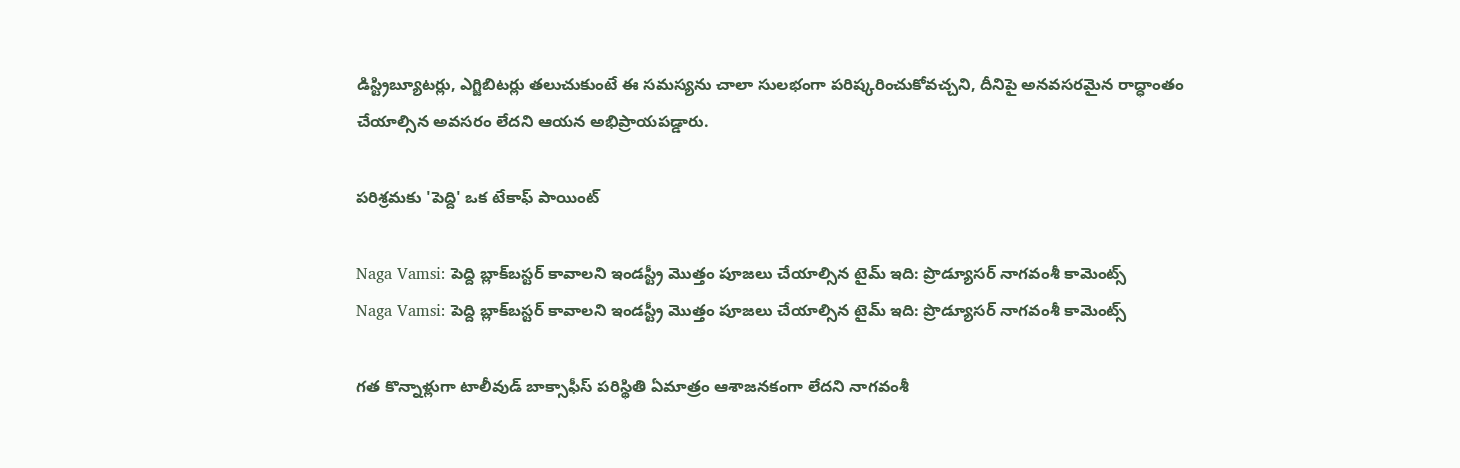డిస్ట్రిబ్యూటర్లు, ఎగ్జిబిటర్లు తలుచుకుంటే ఈ సమస్యను చాలా సులభంగా పరిష్కరించుకోవచ్చని, దీనిపై అనవసరమైన రాద్ధాంతం చేయాల్సిన అవసరం లేదని ఆయన అభిప్రాయపడ్డారు.

పరిశ్రమకు 'పెద్ది' ఒక టేకాఫ్ పాయింట్

Naga Vamsi: పెద్ది బ్లాక్‌బస్టర్ కావాలని ఇండస్ట్రీ మొత్తం పూజలు చేయాల్సిన టైమ్ ఇది: ప్రొడ్యూసర్ నాగవంశీ కామెంట్స్
Naga Vamsi: పెద్ది బ్లాక్‌బస్టర్ కావాలని ఇండస్ట్రీ మొత్తం పూజలు చేయాల్సిన టైమ్ ఇది: ప్రొడ్యూసర్ నాగవంశీ కామెంట్స్

గత కొన్నాళ్లుగా టాలీవుడ్ బాక్సాఫీస్ పరిస్థితి ఏమాత్రం ఆశాజనకంగా లేదని నాగవంశీ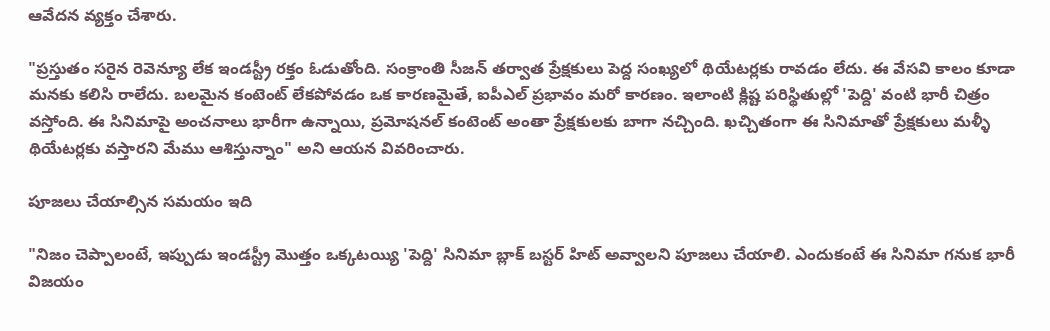ఆవేదన వ్యక్తం చేశారు.

"ప్రస్తుతం సరైన రెవెన్యూ లేక ఇండస్ట్రీ రక్తం ఓడుతోంది. సంక్రాంతి సీజన్ తర్వాత ప్రేక్షకులు పెద్ద సంఖ్యలో థియేటర్లకు రావడం లేదు. ఈ వేసవి కాలం కూడా మనకు కలిసి రాలేదు. బలమైన కంటెంట్ లేకపోవడం ఒక కారణమైతే, ఐపీఎల్ ప్రభావం మరో కారణం. ఇలాంటి క్లిష్ట పరిస్థితుల్లో 'పెద్ది' వంటి భారీ చిత్రం వస్తోంది. ఈ సినిమాపై అంచనాలు భారీగా ఉన్నాయి, ప్రమోషనల్ కంటెంట్ అంతా ప్రేక్షకులకు బాగా నచ్చింది. ఖచ్చితంగా ఈ సినిమాతో ప్రేక్షకులు మళ్ళీ థియేటర్లకు వస్తారని మేము ఆశిస్తున్నాం" అని ఆయన వివరించారు.

పూజలు చేయాల్సిన సమయం ఇది

"నిజం చెప్పాలంటే, ఇప్పుడు ఇండస్ట్రీ మొత్తం ఒక్కటయ్యి 'పెద్ది' సినిమా బ్లాక్ బస్టర్ హిట్ అవ్వాలని పూజలు చేయాలి. ఎందుకంటే ఈ సినిమా గనుక భారీ విజయం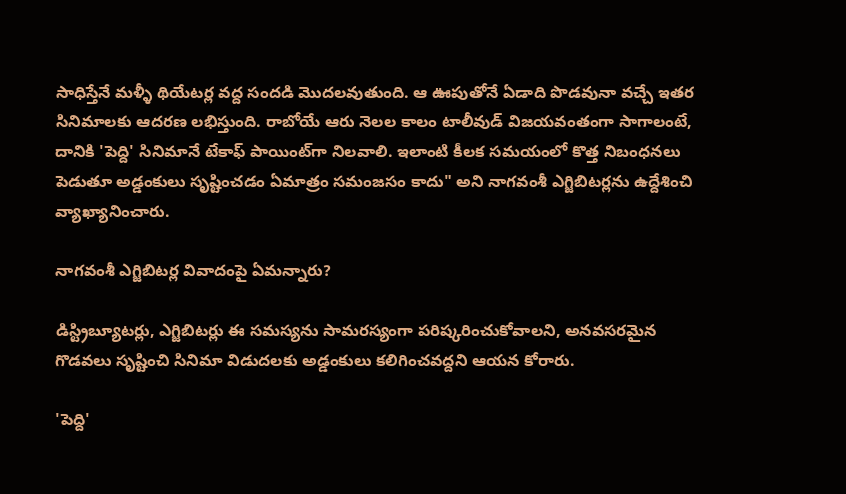సాధిస్తేనే మళ్ళీ థియేటర్ల వద్ద సందడి మొదలవుతుంది. ఆ ఊపుతోనే ఏడాది పొడవునా వచ్చే ఇతర సినిమాలకు ఆదరణ లభిస్తుంది. రాబోయే ఆరు నెలల కాలం టాలీవుడ్ విజయవంతంగా సాగాలంటే, దానికి 'పెద్ది' సినిమానే టేకాఫ్ పాయింట్‌గా నిలవాలి. ఇలాంటి కీలక సమయంలో కొత్త నిబంధనలు పెడుతూ అడ్డంకులు సృష్టించడం ఏమాత్రం సమంజసం కాదు" అని నాగవంశీ ఎగ్జిబిటర్లను ఉద్దేశించి వ్యాఖ్యానించారు.

నాగవంశీ ఎగ్జిబిటర్ల వివాదంపై ఏమన్నారు?

డిస్ట్రిబ్యూటర్లు, ఎగ్జిబిటర్లు ఈ సమస్యను సామరస్యంగా పరిష్కరించుకోవాలని, అనవసరమైన గొడవలు సృష్టించి సినిమా విడుదలకు అడ్డంకులు కలిగించవద్దని ఆయన కోరారు.

'పెద్ది'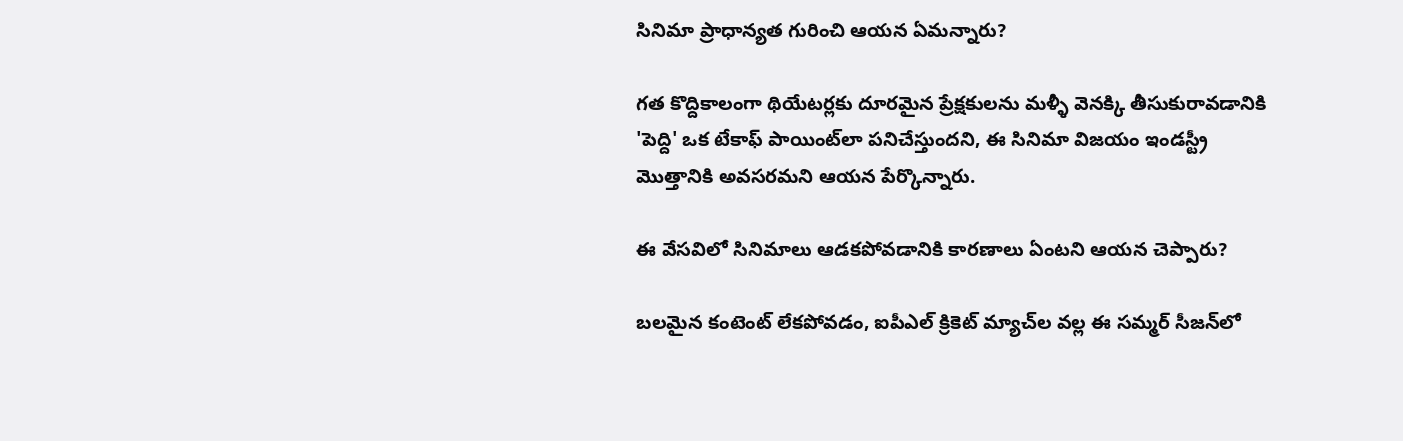సినిమా ప్రాధాన్యత గురించి ఆయన ఏమన్నారు?

గత కొద్దికాలంగా థియేటర్లకు దూరమైన ప్రేక్షకులను మళ్ళీ వెనక్కి తీసుకురావడానికి 'పెద్ది' ఒక టేకాఫ్ పాయింట్‌లా పనిచేస్తుందని, ఈ సినిమా విజయం ఇండస్ట్రీ మొత్తానికి అవసరమని ఆయన పేర్కొన్నారు.

ఈ వేసవిలో సినిమాలు ఆడకపోవడానికి కారణాలు ఏంటని ఆయన చెప్పారు?

బలమైన కంటెంట్ లేకపోవడం, ఐపీఎల్ క్రికెట్ మ్యాచ్‌ల వల్ల ఈ సమ్మర్ సీజన్‌లో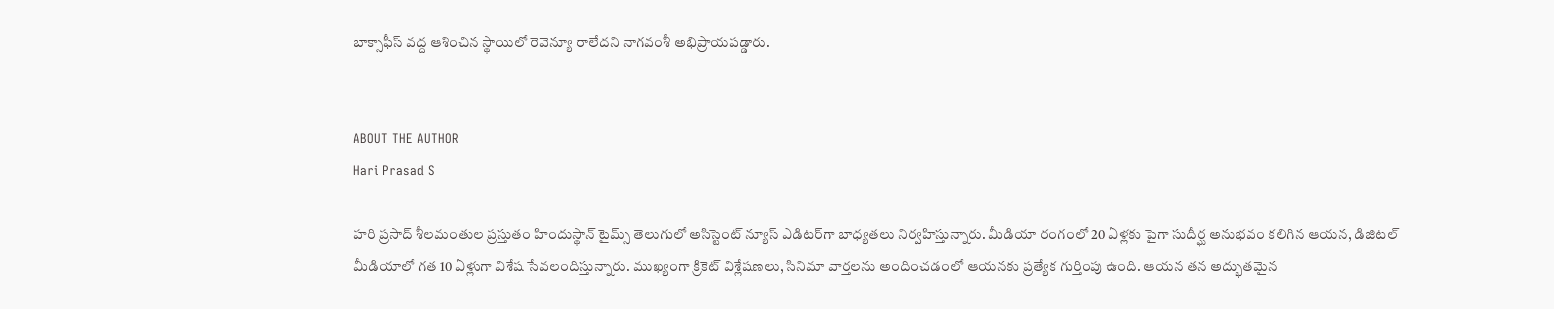బాక్సాఫీస్ వద్ద ఆశించిన స్థాయిలో రెవెన్యూ రాలేదని నాగవంశీ అభిప్రాయపడ్డారు.


ABOUT THE AUTHOR
Hari Prasad S

హరి ప్రసాద్ శీలమంతుల ప్రస్తుతం హిందుస్థాన్ టైమ్స్ తెలుగులో అసిస్టెంట్ న్యూస్ ఎడిటర్‌గా బాధ్యతలు నిర్వహిస్తున్నారు. మీడియా రంగంలో 20 ఏళ్లకు పైగా సుదీర్ఘ అనుభవం కలిగిన ఆయన, డిజిటల్ మీడియాలో గత 10 ఏళ్లుగా విశేష సేవలందిస్తున్నారు. ముఖ్యంగా క్రికెట్ విశ్లేషణలు, సినిమా వార్తలను అందించడంలో ఆయనకు ప్రత్యేక గుర్తింపు ఉంది. ఆయన తన అద్భుతమైన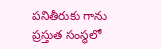పనితీరుకు గాను ప్రస్తుత సంస్థలో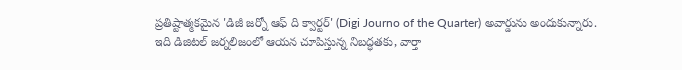ప్రతిష్టాత్మకమైన 'డిజీ జర్నో ఆఫ్ ది క్వార్టర్' (Digi Journo of the Quarter) అవార్డును అందుకున్నారు. ఇది డిజిటల్ జర్నలిజంలో ఆయన చూపిస్తున్న నిబద్ధతకు, వార్తా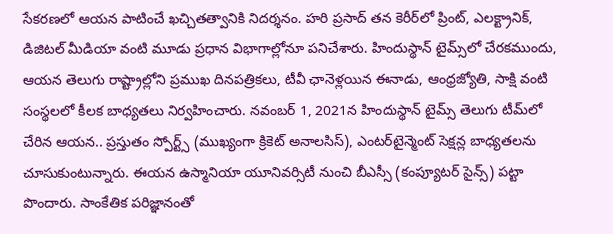సేకరణలో ఆయన పాటించే ఖచ్చితత్వానికి నిదర్శనం. హరి ప్రసాద్ తన కెరీర్‌లో ప్రింట్, ఎలక్ట్రానిక్, డిజిటల్ మీడియా వంటి మూడు ప్రధాన విభాగాల్లోనూ పనిచేశారు. హిందుస్థాన్ టైమ్స్‌లో చేరకముందు, ఆయన తెలుగు రాష్ట్రాల్లోని ప్రముఖ దినపత్రికలు, టీవీ ఛానెళ్లయిన ఈనాడు, ఆంధ్రజ్యోతి, సాక్షి వంటి సంస్థలలో కీలక బాధ్యతలు నిర్వహించారు. నవంబర్ 1, 2021న హిందుస్థాన్ టైమ్స్ తెలుగు టీమ్‌లో చేరిన ఆయన.. ప్రస్తుతం స్పోర్ట్స్ (ముఖ్యంగా క్రికెట్ అనాలసిస్), ఎంటర్‌టైన్మెంట్ సెక్షన్ల బాధ్యతలను చూసుకుంటున్నారు. ఈయన ఉస్మానియా యూనివర్సిటీ నుంచి బీఎస్సీ (కంప్యూటర్ సైన్స్) పట్టా పొందారు. సాంకేతిక పరిజ్ఞానంతో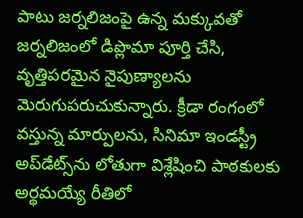పాటు జర్నలిజంపై ఉన్న మక్కువతో జర్నలిజంలో డిప్లొమా పూర్తి చేసి, వృత్తిపరమైన నైపుణ్యాలను మెరుగుపరుచుకున్నారు. క్రీడా రంగంలో వస్తున్న మార్పులను, సినిమా ఇండస్ట్రీ అప్‌డేట్స్‌ను లోతుగా విశ్లేషించి పాఠకులకు అర్థమయ్యే రీతిలో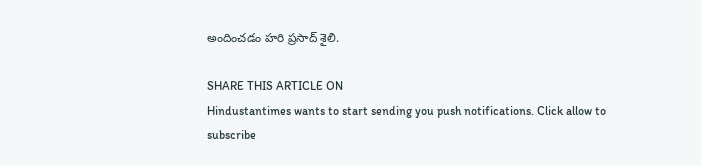అందించడం హరి ప్రసాద్ శైలి.

SHARE THIS ARTICLE ON
Hindustantimes wants to start sending you push notifications. Click allow to subscribe